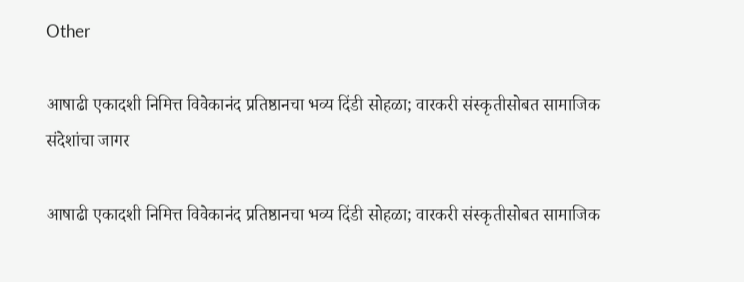Other

आषाढी एकादशी निमित्त विवेकानंद प्रतिष्ठानचा भव्य दिंडी सोहळा; वारकरी संस्कृतीसोबत सामाजिक संदेशांचा जागर

आषाढी एकादशी निमित्त विवेकानंद प्रतिष्ठानचा भव्य दिंडी सोहळा; वारकरी संस्कृतीसोबत सामाजिक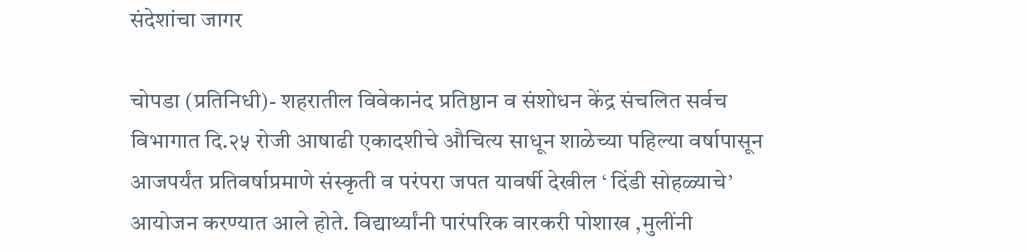संदेशांचा जागर

चोपडा (प्रतिनिधी)- शहरातील विवेकानंद प्रतिष्ठान व संशोधन केंद्र संचलित सर्वच विभागात दि.२५ रोजी आषाढी एकादशीचे औचित्य साधून शाळेच्या पहिल्या वर्षापासून आजपर्यंत प्रतिवर्षाप्रमाणे संस्कृती व परंपरा जपत यावर्षी देखील ‘ दिंडी सोहळ्याचे’ आयोजन करण्यात आले होते. विद्यार्थ्यांनी पारंपरिक वारकरी पोशाख ,मुलींनी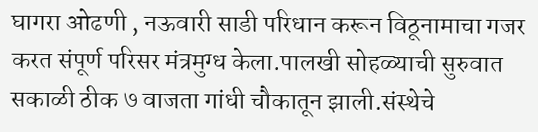घागरा ओढणी , नऊवारी साडी परिधान करून विठूनामाचा गजर करत संपूर्ण परिसर मंत्रमुग्ध केला.पालखी सोहळ्याची सुरुवात सकाळी ठीक ७ वाजता गांधी चौकातून झाली.संस्थेचे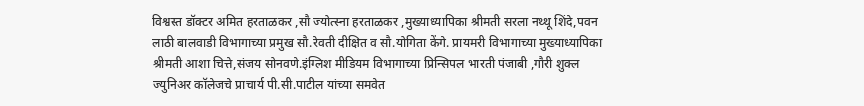विश्वस्त डॉक्टर अमित हरताळकर ,सौ ज्योत्स्ना हरताळकर ,मुख्याध्यापिका श्रीमती सरला नथ्थू शिंदे,पवन लाठी बालवाडी विभागाच्या प्रमुख सौ.रेवती दीक्षित व सौ.योगिता केंगे. प्रायमरी विभागाच्या मुख्याध्यापिका श्रीमती आशा चित्ते,संजय सोनवणे.इंग्लिश मीडियम विभागाच्या प्रिन्सिपल भारती पंजाबी ,गौरी शुक्ल ज्युनिअर कॉलेजचे प्राचार्य पी.सी.पाटील यांच्या समवेत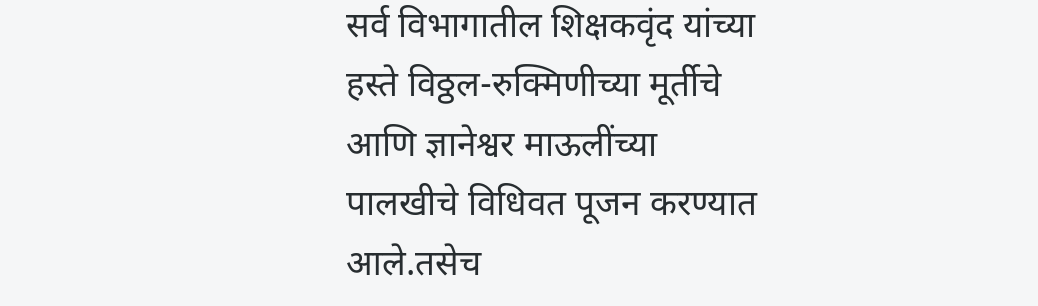सर्व विभागातील शिक्षकवृंद यांच्या हस्ते विठ्ठल-रुक्मिणीच्या मूर्तीचे आणि ज्ञानेश्वर माऊलींच्या पालखीचे विधिवत पूजन करण्यात आले.तसेच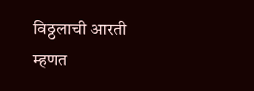विठ्ठलाची आरती म्हणत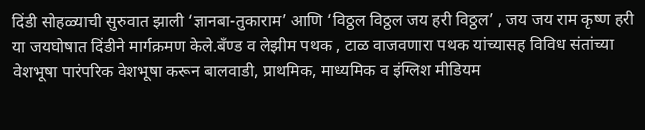दिंडी सोहळ्याची सुरुवात झाली ‘ज्ञानबा-तुकाराम’ आणि ‘विठ्ठल विठ्ठल जय हरी विठ्ठल’ , जय जय राम कृष्ण हरी या जयघोषात दिंडीने मार्गक्रमण केले.बँण्ड व लेझीम पथक , टाळ वाजवणारा पथक यांच्यासह विविध संतांच्या वेशभूषा पारंपरिक वेशभूषा करून बालवाडी, प्राथमिक, माध्यमिक व इंग्लिश मीडियम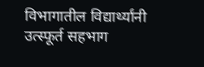विभागातील विद्यार्थ्यांनी उत्स्फूर्त सहभाग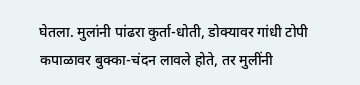घेतला. मुलांनी पांढरा कुर्ता-धोती, डोक्यावर गांधी टोपी कपाळावर बुक्का-चंदन लावले होते, तर मुलींनी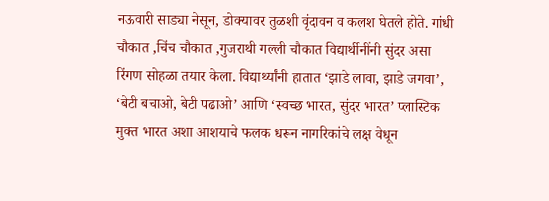नऊवारी साड्या नेसून, डोक्यावर तुळशी वृंदावन व कलश घेतले होते. गांधी चौकात ,चिंच चौकात ,गुजराथी गल्ली चौकात विद्यार्थीनींनी सुंदर असा रिंगण सोहळा तयार केला. विद्यार्थ्यांनी हातात ‘झाडे लावा, झाडे जगवा’, ‘बेटी बचाओ, बेटी पढाओ’ आणि ‘स्वच्छ भारत, सुंदर भारत’ प्लास्टिक मुक्त भारत अशा आशयाचे फलक धरून नागरिकांचे लक्ष वेधून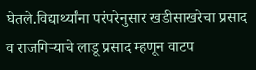घेतले.विद्यार्थ्यांना परंपरेनुसार खडीसाखरेचा प्रसाद व राजगिऱ्याचे लाडू प्रसाद म्हणून वाटप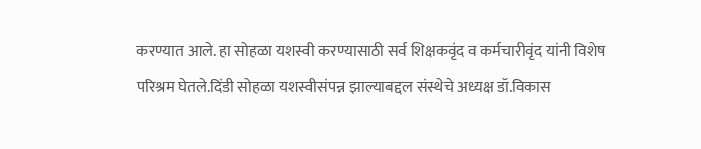करण्यात आले. हा सोहळा यशस्वी करण्यासाठी सर्व शिक्षकवृंद व कर्मचारीवृंद यांनी विशेष परिश्रम घेतले.दिंडी सोहळा यशस्वीसंपन्न झाल्याबद्दल संस्थेचे अध्यक्ष डॉ.विकास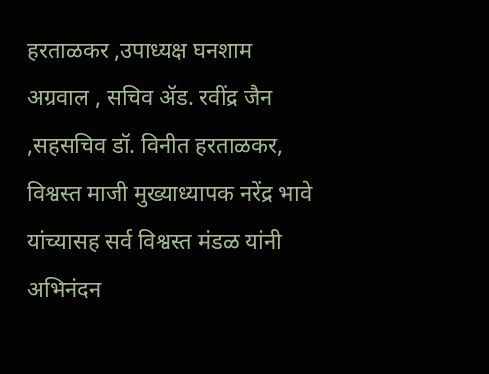हरताळकर ,उपाध्यक्ष घनशाम अग्रवाल , सचिव ॲड. रवींद्र जैन ,सहसचिव डॉ. विनीत हरताळकर, विश्वस्त माजी मुख्याध्यापक नरेंद्र भावे यांच्यासह सर्व विश्वस्त मंडळ यांनी अभिनंदन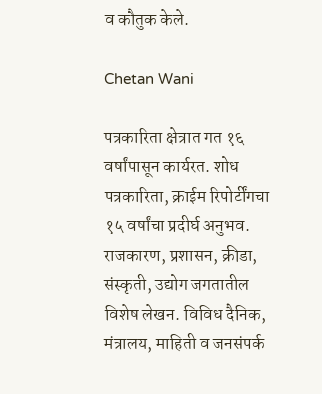व कौतुक केले.

Chetan Wani

पत्रकारिता क्षेत्रात गत १६ वर्षांपासून कार्यरत. शोध पत्रकारिता, क्राईम रिपोर्टींगचा १५ वर्षांचा प्रदीर्घ अनुभव. राजकारण, प्रशासन, क्रीडा, संस्कृती, उद्योग जगतातील विशेष लेखन. विविध दैनिक, मंत्रालय, माहिती व जनसंपर्क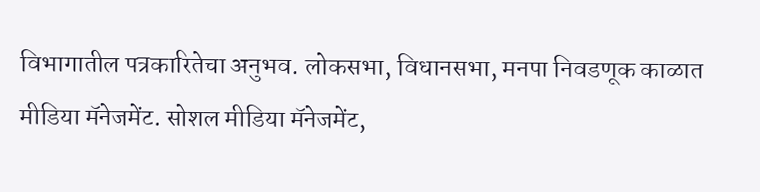विभागातील पत्रकारितेचा अनुभव. लोकसभा, विधानसभा, मनपा निवडणूक काळात मीडिया मॅनेजमेंट. सोशल मीडिया मॅनेजमेंट,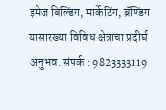इमेज बिल्डिंग, मार्केटिंग, ब्रॅण्डिंग यासारख्या विविध क्षेत्राचा प्रदीर्घ अनुभव. संपर्क : 9823333119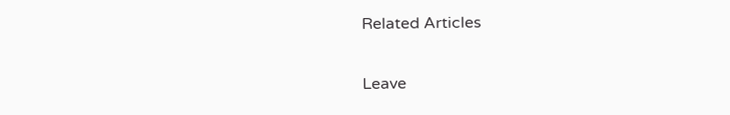Related Articles

Leave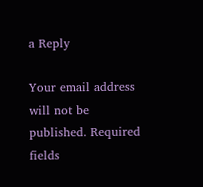a Reply

Your email address will not be published. Required fields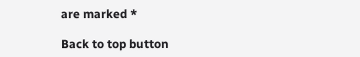are marked *

Back to top button